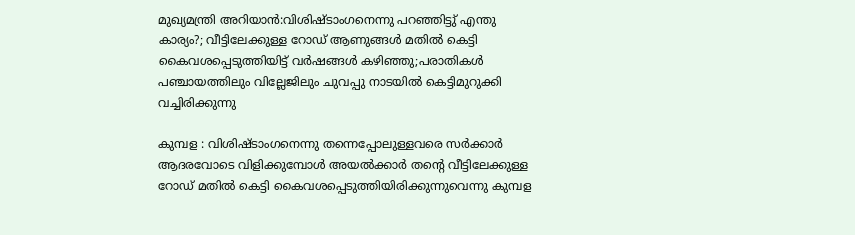മുഖ്യമന്ത്രി അറിയാൻ:വിശിഷ്ടാംഗനെന്നു പറഞ്ഞിട്ടു് എന്തു കാര്യം?; വീട്ടിലേക്കുള്ള റോഡ് ആണുങ്ങൾ മതിൽ കെട്ടി കൈവശപ്പെടുത്തിയിട്ട് വർഷങ്ങൾ കഴിഞ്ഞു;പരാതികൾ പഞ്ചായത്തിലും വില്ലേജിലും ചുവപ്പു നാടയിൽ കെട്ടിമുറുക്കി വച്ചിരിക്കുന്നു

കുമ്പള : വിശിഷ്ടാംഗനെന്നു തന്നെപ്പോലുള്ളവരെ സർക്കാർ ആദരവോടെ വിളിക്കുമ്പോൾ അയൽക്കാർ തൻ്റെ വീട്ടിലേക്കുള്ള റോഡ് മതിൽ കെട്ടി കൈവശപ്പെടുത്തിയിരിക്കുന്നുവെന്നു കുമ്പള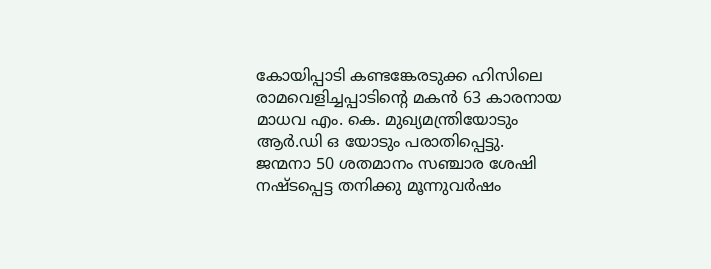കോയിപ്പാടി കണ്ടങ്കേരടുക്ക ഹിസിലെ രാമവെളിച്ചപ്പാടിൻ്റെ മകൻ 63 കാരനായ മാധവ എം. കെ. മുഖ്യമന്ത്രിയോടും ആർ.ഡി ഒ യോടും പരാതിപ്പെട്ടു. ജന്മനാ 50 ശതമാനം സഞ്ചാര ശേഷി നഷ്ടപ്പെട്ട തനിക്കു മൂന്നുവർഷം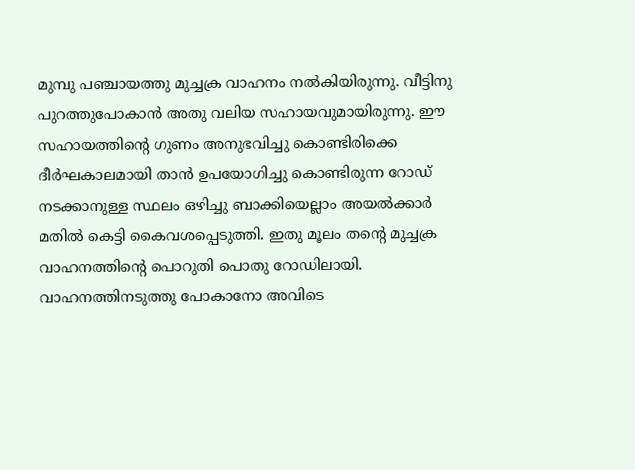മുമ്പു പഞ്ചായത്തു മുച്ചക്ര വാഹനം നൽകിയിരുന്നു. വീട്ടിനു പുറത്തുപോകാൻ അതു വലിയ സഹായവുമായിരുന്നു. ഈ സഹായത്തിൻ്റെ ഗുണം അനുഭവിച്ചു കൊണ്ടിരിക്കെ ദീർഘകാലമായി താൻ ഉപയോഗിച്ചു കൊണ്ടിരുന്ന റോഡ് നടക്കാനുള്ള സ്ഥലം ഒഴിച്ചു ബാക്കിയെല്ലാം അയൽക്കാർ മതിൽ കെട്ടി കൈവശപ്പെടുത്തി. ഇതു മൂലം തൻ്റെ മുച്ചക്ര വാഹനത്തിൻ്റെ പൊറുതി പൊതു റോഡിലായി. വാഹനത്തിനടുത്തു പോകാനോ അവിടെ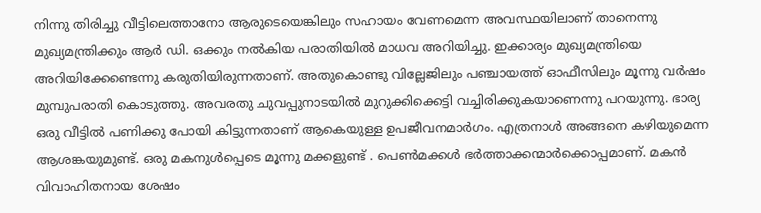നിന്നു തിരിച്ചു വീട്ടിലെത്താനോ ആരുടെയെങ്കിലും സഹായം വേണമെന്ന അവസ്ഥയിലാണ് താനെന്നു മുഖ്യമന്ത്രിക്കും ആർ ഡി. ഒക്കും നൽകിയ പരാതിയിൽ മാധവ അറിയിച്ചു. ഇക്കാര്യം മുഖ്യമന്ത്രിയെ അറിയിക്കേണ്ടെന്നു കരുതിയിരുന്നതാണ്. അതുകൊണ്ടു വില്ലേജിലും പഞ്ചായത്ത് ഓഫീസിലും മൂന്നു വർഷം മുമ്പുപരാതി കൊടുത്തു. അവരതു ചുവപ്പുനാടയിൽ മുറുക്കിക്കെട്ടി വച്ചിരിക്കുകയാണെന്നു പറയുന്നു. ഭാര്യ ഒരു വീട്ടിൽ പണിക്കു പോയി കിട്ടുന്നതാണ് ആകെയുള്ള ഉപജീവനമാർഗം. എത്രനാൾ അങ്ങനെ കഴിയുമെന്ന ആശങ്കയുമുണ്ട്. ഒരു മകനുൾപ്പെടെ മൂന്നു മക്കളുണ്ട് . പെൺമക്കൾ ഭർത്താക്കന്മാർക്കൊപ്പമാണ്. മകൻ വിവാഹിതനായ ശേഷം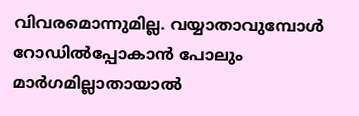വിവരമൊന്നുമില്ല. വയ്യാതാവുമ്പോൾ റോഡിൽപ്പോകാൻ പോലും മാർഗമില്ലാതായാൽ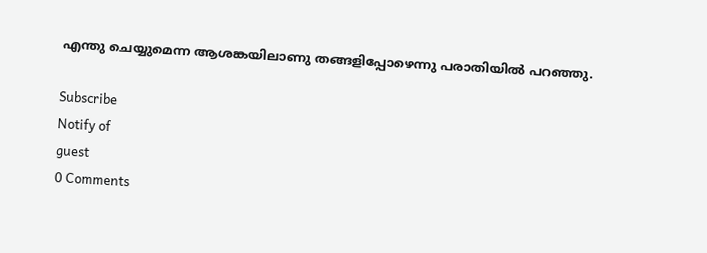എന്തു ചെയ്യുമെന്ന ആശങ്കയിലാണു തങ്ങളിപ്പോഴെന്നു പരാതിയിൽ പറഞ്ഞു.

Subscribe
Notify of
guest
0 Comments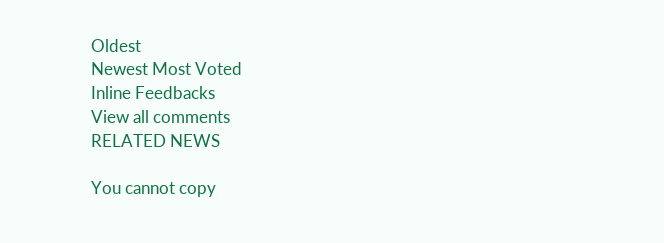Oldest
Newest Most Voted
Inline Feedbacks
View all comments
RELATED NEWS

You cannot copy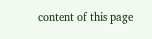content of this page